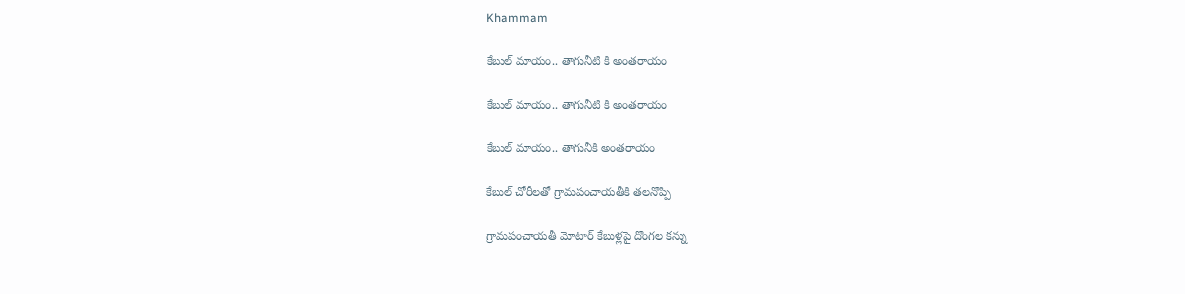Khammam

కేబుల్ మాయం.. తాగునీటి కి అంతరాయం

కేబుల్ మాయం.. తాగునీటి కి అంతరాయం

కేబుల్ మాయం.. తాగునీకి అంతరాయం

కేబుల్ చోరీలతో గ్రామపంచాయతీకి తలనొప్పి

గ్రామపంచాయతీ మోటార్ కేబుళ్లపై దొంగల కన్ను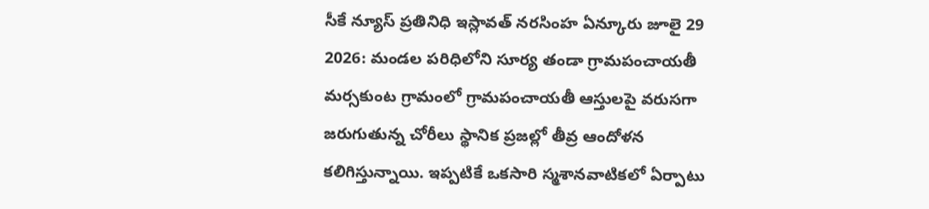సీకే న్యూస్ ప్రతినిధి ఇస్లావత్ నరసింహ ఏన్కూరు జూలై 29 2026: మండల పరిధిలోని సూర్య తండా గ్రామపంచాయతీ మర్సకుంట గ్రామంలో గ్రామపంచాయతీ ఆస్తులపై వరుసగా జరుగుతున్న చోరీలు స్థానిక ప్రజల్లో తీవ్ర ఆందోళన కలిగిస్తున్నాయి. ఇప్పటికే ఒకసారి స్మశానవాటికలో ఏర్పాటు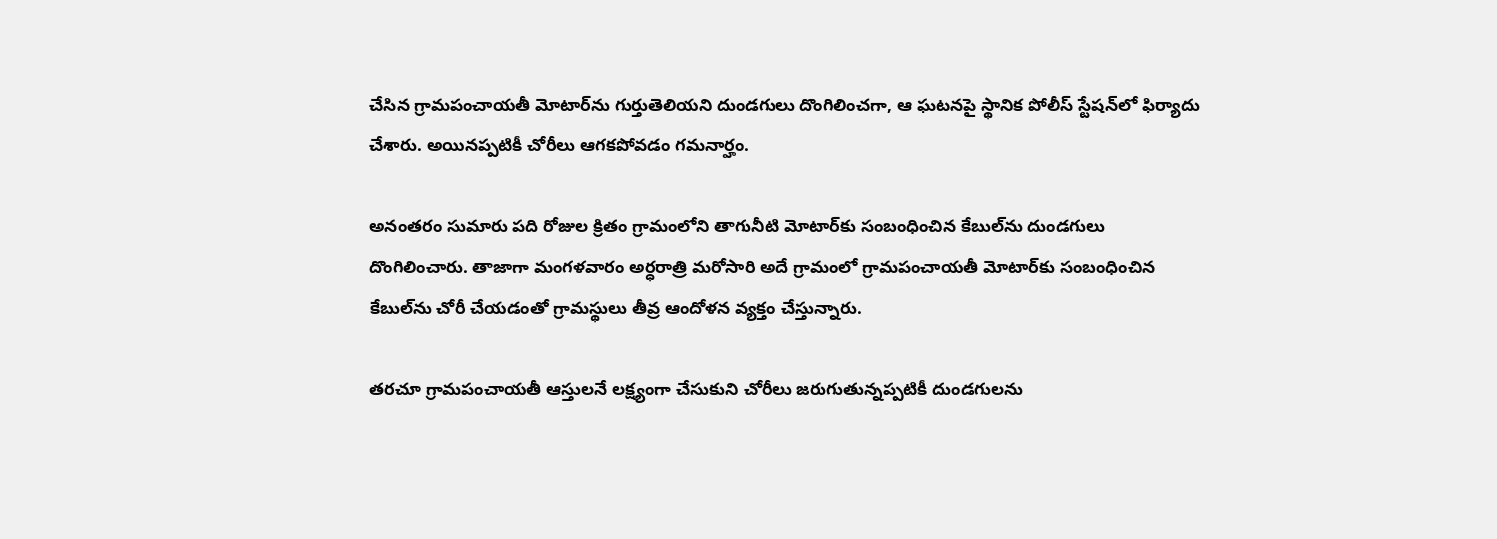చేసిన గ్రామపంచాయతీ మోటార్‌ను గుర్తుతెలియని దుండగులు దొంగిలించగా, ఆ ఘటనపై స్థానిక పోలీస్ స్టేషన్‌లో ఫిర్యాదు చేశారు. అయినప్పటికీ చోరీలు ఆగకపోవడం గమనార్హం.

అనంతరం సుమారు పది రోజుల క్రితం గ్రామంలోని తాగునీటి మోటార్‌కు సంబంధించిన కేబుల్‌ను దుండగులు దొంగిలించారు. తాజాగా మంగళవారం అర్ధరాత్రి మరోసారి అదే గ్రామంలో గ్రామపంచాయతీ మోటార్‌కు సంబంధించిన కేబుల్‌ను చోరీ చేయడంతో గ్రామస్థులు తీవ్ర ఆందోళన వ్యక్తం చేస్తున్నారు.

తరచూ గ్రామపంచాయతీ ఆస్తులనే లక్ష్యంగా చేసుకుని చోరీలు జరుగుతున్నప్పటికీ దుండగులను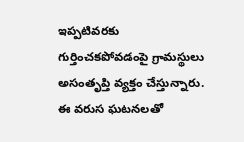ఇప్పటివరకు గుర్తించకపోవడంపై గ్రామస్థులు అసంతృప్తి వ్యక్తం చేస్తున్నారు. ఈ వరుస ఘటనలతో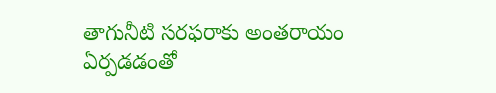తాగునీటి సరఫరాకు అంతరాయం ఏర్పడడంతో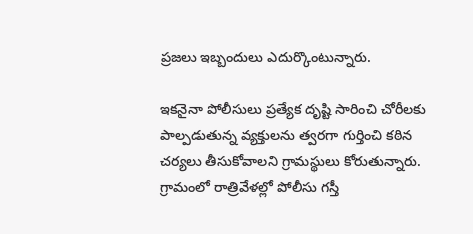ప్రజలు ఇబ్బందులు ఎదుర్కొంటున్నారు.

ఇకనైనా పోలీసులు ప్రత్యేక దృష్టి సారించి చోరీలకు పాల్పడుతున్న వ్యక్తులను త్వరగా గుర్తించి కఠిన చర్యలు తీసుకోవాలని గ్రామస్థులు కోరుతున్నారు. గ్రామంలో రాత్రివేళల్లో పోలీసు గస్తీ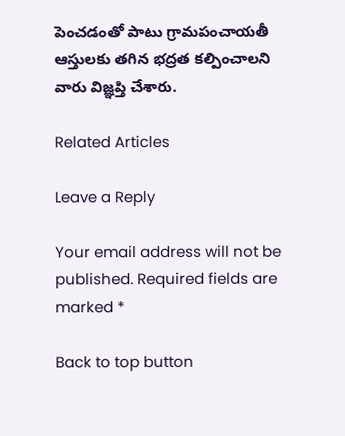పెంచడంతో పాటు గ్రామపంచాయతీ ఆస్తులకు తగిన భద్రత కల్పించాలని వారు విజ్ఞప్తి చేశారు.

Related Articles

Leave a Reply

Your email address will not be published. Required fields are marked *

Back to top button